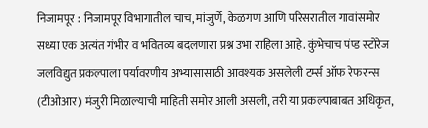निजामपूर : निजामपूर विभागातील चाच, मांजुर्णे, केळगण आणि परिसरातील गावांसमोर सध्या एक अत्यंत गंभीर व भवितव्य बदलणारा प्रश्न उभा राहिला आहे. कुंभेचाच पंप्ड स्टोरेज जलविद्युत प्रकल्पाला पर्यावरणीय अभ्यासासाठी आवश्यक असलेली टर्म्स ऑफ रेफरन्स (टीओआर) मंजुरी मिळाल्याची माहिती समोर आली असली, तरी या प्रकल्पाबाबत अधिकृत,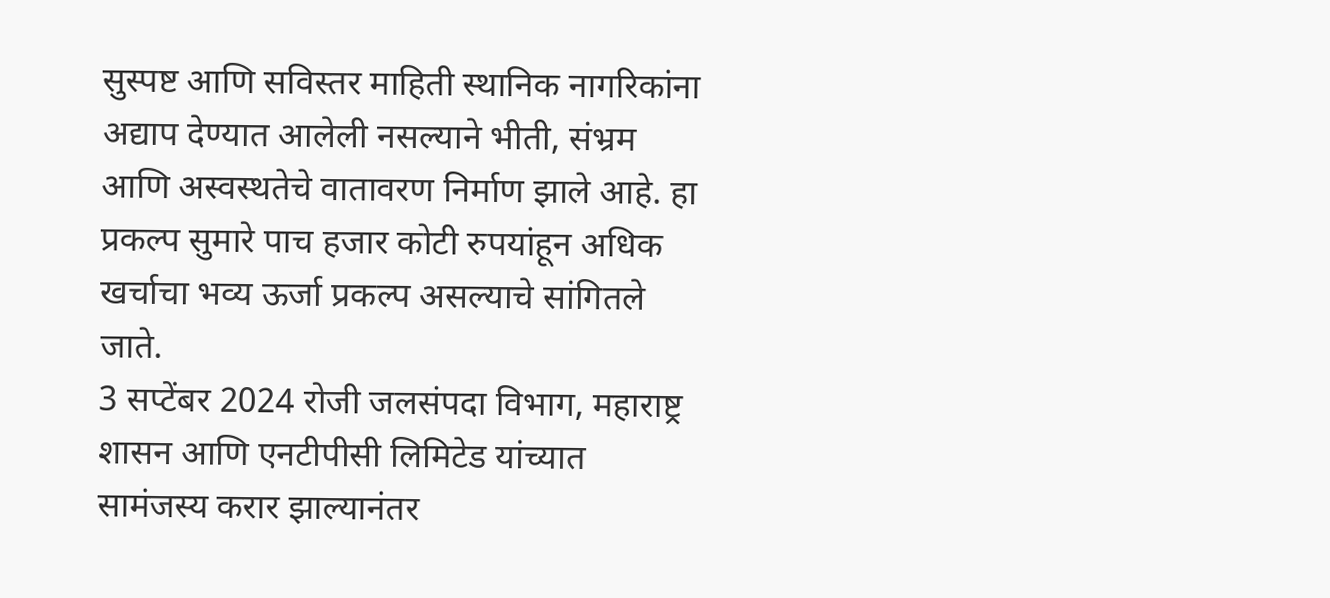सुस्पष्ट आणि सविस्तर माहिती स्थानिक नागरिकांना अद्याप देण्यात आलेली नसल्याने भीती, संभ्रम आणि अस्वस्थतेचे वातावरण निर्माण झाले आहे. हा प्रकल्प सुमारे पाच हजार कोटी रुपयांहून अधिक खर्चाचा भव्य ऊर्जा प्रकल्प असल्याचे सांगितले जाते.
3 सप्टेंबर 2024 रोजी जलसंपदा विभाग, महाराष्ट्र शासन आणि एनटीपीसी लिमिटेड यांच्यात सामंजस्य करार झाल्यानंतर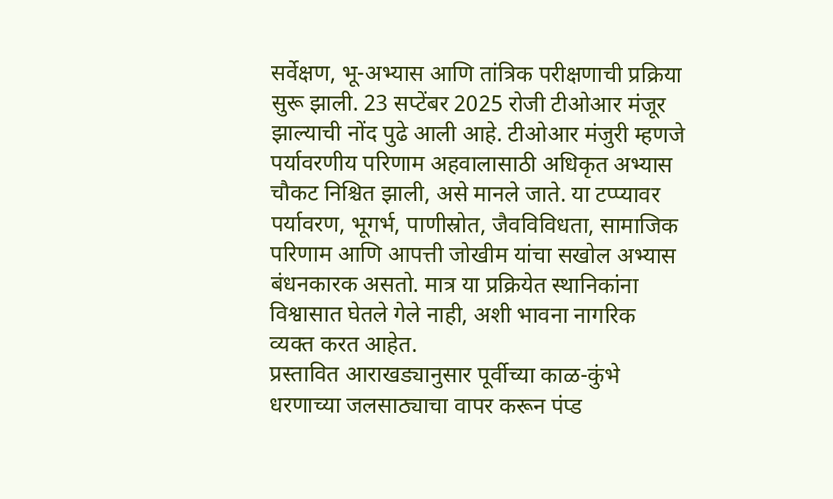सर्वेक्षण, भू-अभ्यास आणि तांत्रिक परीक्षणाची प्रक्रिया सुरू झाली. 23 सप्टेंबर 2025 रोजी टीओआर मंजूर झाल्याची नोंद पुढे आली आहे. टीओआर मंजुरी म्हणजे पर्यावरणीय परिणाम अहवालासाठी अधिकृत अभ्यास चौकट निश्चित झाली, असे मानले जाते. या टप्प्यावर पर्यावरण, भूगर्भ, पाणीस्रोत, जैवविविधता, सामाजिक परिणाम आणि आपत्ती जोखीम यांचा सखोल अभ्यास बंधनकारक असतो. मात्र या प्रक्रियेत स्थानिकांना विश्वासात घेतले गेले नाही, अशी भावना नागरिक व्यक्त करत आहेत.
प्रस्तावित आराखड्यानुसार पूर्वीच्या काळ-कुंभे धरणाच्या जलसाठ्याचा वापर करून पंप्ड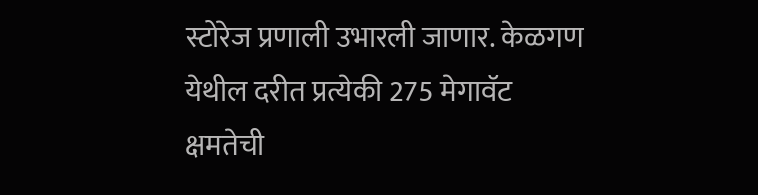स्टोरेज प्रणाली उभारली जाणार. केळगण येथील दरीत प्रत्येकी 275 मेगावॅट क्षमतेची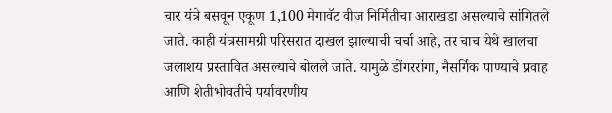चार यंत्रे बसवून एकूण 1,100 मेगावॅट वीज निर्मितीचा आराखडा असल्याचे सांगितले जाते. काही यंत्रसामग्री परिसरात दाखल झाल्याची चर्चा आहे, तर चाच येथे खालचा जलाशय प्रस्तावित असल्याचे बोलले जाते. यामुळे डोंगररांगा, नैसर्गिक पाण्याचे प्रवाह आणि शेतीभोवतीचे पर्यावरणीय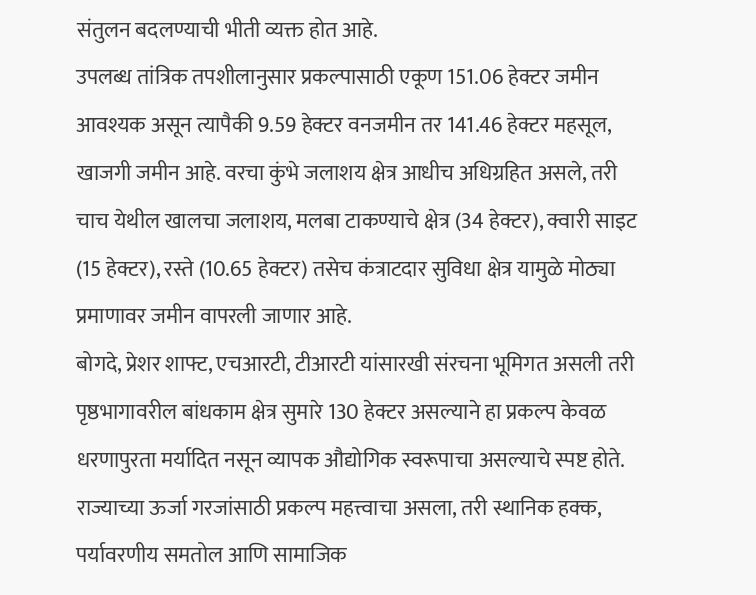संतुलन बदलण्याची भीती व्यक्त होत आहे.
उपलब्ध तांत्रिक तपशीलानुसार प्रकल्पासाठी एकूण 151.06 हेक्टर जमीन आवश्यक असून त्यापैकी 9.59 हेक्टर वनजमीन तर 141.46 हेक्टर महसूल, खाजगी जमीन आहे. वरचा कुंभे जलाशय क्षेत्र आधीच अधिग्रहित असले, तरी चाच येथील खालचा जलाशय, मलबा टाकण्याचे क्षेत्र (34 हेक्टर), क्वारी साइट (15 हेक्टर), रस्ते (10.65 हेक्टर) तसेच कंत्राटदार सुविधा क्षेत्र यामुळे मोठ्या प्रमाणावर जमीन वापरली जाणार आहे.
बोगदे, प्रेशर शाफ्ट, एचआरटी, टीआरटी यांसारखी संरचना भूमिगत असली तरी पृष्ठभागावरील बांधकाम क्षेत्र सुमारे 130 हेक्टर असल्याने हा प्रकल्प केवळ धरणापुरता मर्यादित नसून व्यापक औद्योगिक स्वरूपाचा असल्याचे स्पष्ट होते. राज्याच्या ऊर्जा गरजांसाठी प्रकल्प महत्त्वाचा असला, तरी स्थानिक हक्क, पर्यावरणीय समतोल आणि सामाजिक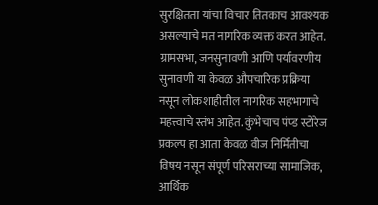सुरक्षितता यांचा विचार तितकाच आवश्यक असल्याचे मत नागरिक व्यक्त करत आहेत. ग्रामसभा, जनसुनावणी आणि पर्यावरणीय सुनावणी या केवळ औपचारिक प्रक्रिया नसून लोकशाहीतील नागरिक सहभागाचे महत्त्वाचे स्तंभ आहेत. कुंभेचाच पंप्ड स्टोरेज प्रकल्प हा आता केवळ वीज निर्मितीचा विषय नसून संपूर्ण परिसराच्या सामाजिक, आर्थिक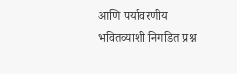आणि पर्यावरणीय भवितव्याशी निगडित प्रश्न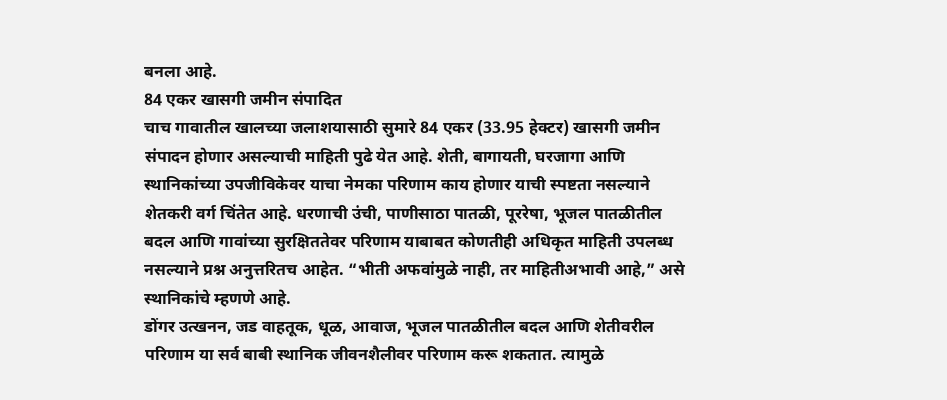बनला आहे.
84 एकर खासगी जमीन संपादित
चाच गावातील खालच्या जलाशयासाठी सुमारे 84 एकर (33.95 हेक्टर) खासगी जमीन संपादन होणार असल्याची माहिती पुढे येत आहे. शेती, बागायती, घरजागा आणि स्थानिकांच्या उपजीविकेवर याचा नेमका परिणाम काय होणार याची स्पष्टता नसल्याने शेतकरी वर्ग चिंतेत आहे. धरणाची उंची, पाणीसाठा पातळी, पूररेषा, भूजल पातळीतील बदल आणि गावांच्या सुरक्षिततेवर परिणाम याबाबत कोणतीही अधिकृत माहिती उपलब्ध नसल्याने प्रश्न अनुत्तरितच आहेत. “भीती अफवांमुळे नाही, तर माहितीअभावी आहे,” असे स्थानिकांचे म्हणणे आहे.
डोंगर उत्खनन, जड वाहतूक, धूळ, आवाज, भूजल पातळीतील बदल आणि शेतीवरील परिणाम या सर्व बाबी स्थानिक जीवनशैलीवर परिणाम करू शकतात. त्यामुळे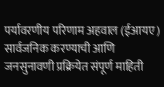पर्यावरणीय परिणाम अहवाल (ईआयए) सार्वजनिक करण्याची आणि जनसुनावणी प्रक्रियेत संपूर्ण माहिती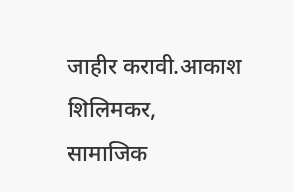जाहीर करावी.आकाश शिलिमकर, सामाजिक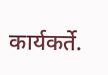कार्यकर्ते.